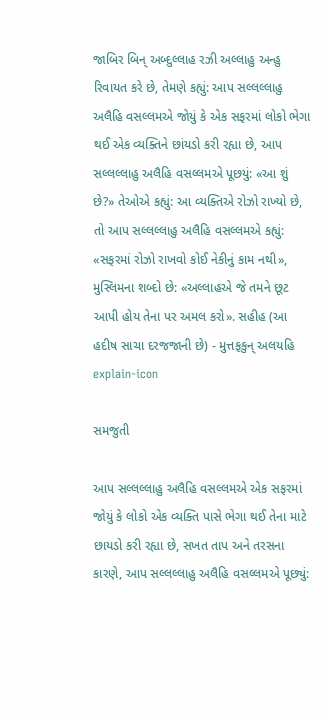જાબિર બિન્ અબ્દુલ્લાહ રઝી અલ્લાહુ અન્હુ રિવાયત કરે છે, તેમણે કહ્યું: આપ સલ્લલ્લાહુ અલૈહિ વસલ્લમએ જોયું કે એક સફરમાં લોકો ભેગા થઈ એક વ્યક્તિને છાંયડો કરી રહ્યા છે, આપ સલ્લલ્લાહુ અલૈહિ વસલ્લમએ પૂછયું: «આ શું છે?» તેઓએ કહ્યું: આ વ્યક્તિએ રોઝો રાખ્યો છે, તો આપ સલ્લલ્લાહુ અલૈહિ વસલ્લમએ કહ્યું: «સફરમાં રોઝો રાખવો કોઈ નેકીનું કામ નથી», મુસ્લિમના શબ્દો છે: «અલ્લાહએ જે તમને છૂટ આપી હોય તેના પર અમલ કરો». સહીહ (આ હદીષ સાચા દરજજાની છે) - મુત્તફકુન્ અલયહિ
explain-icon

સમજુતી

આપ સલ્લલ્લાહુ અલૈહિ વસલ્લમએ એક સફરમાં જોયું કે લોકો એક વ્યક્તિ પાસે ભેગા થઈ તેના માટે છાયડો કરી રહ્યા છે, સખત તાપ અને તરસના કારણે, આપ સલ્લલ્લાહુ અલૈહિ વસલ્લમએ પૂછ્યું: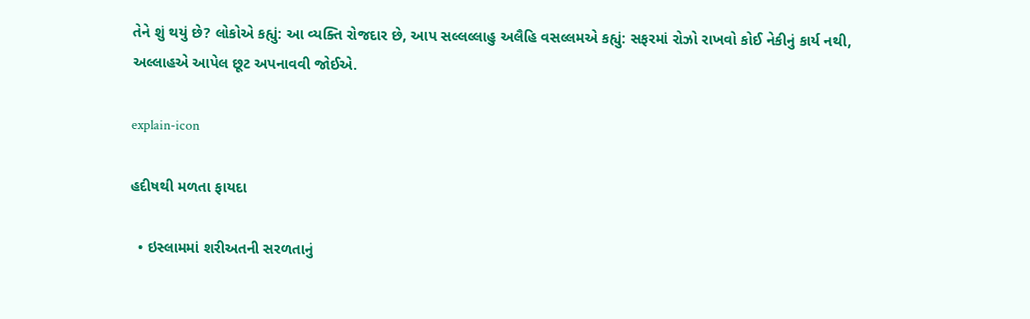તેને શું થયું છે? લોકોએ કહ્યું: આ વ્યક્તિ રોજદાર છે, આપ સલ્લલ્લાહુ અલૈહિ વસલ્લમએ કહ્યું: સફરમાં રોઝો રાખવો કોઈ નેકીનું કાર્ય નથી, અલ્લાહએ આપેલ છૂટ અપનાવવી જોઈએ.

explain-icon

હદીષથી મળતા ફાયદા

  • ઇસ્લામમાં શરીઅતની સરળતાનું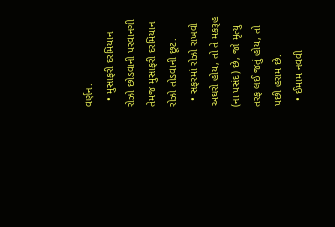વર્ણન.
  • મુસાફરી દરમિયાન રોઝો છોડવાની પરવાનગી તેમજ મુસાફરી દરમિયાન રોઝો તોડવાની છૂટ.
  • સફરમાં રોઝો રાખવો અઘરો હોય, તો તે મકરૂહ (ના પસંદ) છે, જો મૃત્યુ તરફ લઈ જતું હોય, તો પછી હરામ છે.
  • ઈમામ નવવી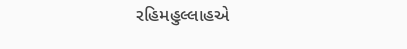રહિમહુલ્લાહએ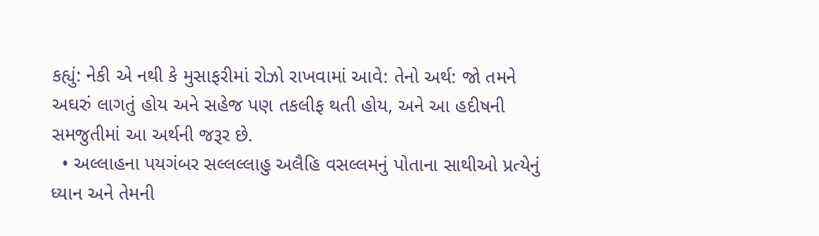કહ્યું: નેકી એ નથી કે મુસાફરીમાં રોઝો રાખવામાં આવે: તેનો અર્થ: જો તમને અઘરું લાગતું હોય અને સહેજ પણ તકલીફ થતી હોય, અને આ હદીષની સમજુતીમાં આ અર્થની જરૂર છે.
  • અલ્લાહના પયગંબર સલ્લલ્લાહુ અલૈહિ વસલ્લમનું પોતાના સાથીઓ પ્રત્યેનું ધ્યાન અને તેમની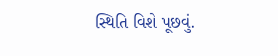સ્થિતિ વિશે પૂછવું.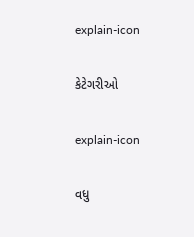explain-icon

કેટેગરીઓ

explain-icon

વધુ